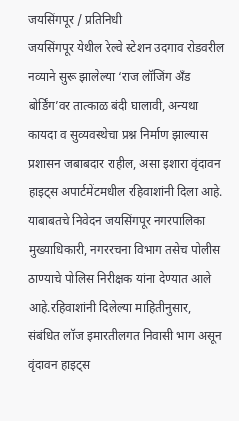जयसिंगपूर / प्रतिनिधी
जयसिंगपूर येथील रेल्वे स्टेशन उदगाव रोडवरील नव्याने सुरू झालेल्या ‘राज लॉजिंग अँड बोर्डिंग’वर तात्काळ बंदी घालावी, अन्यथा कायदा व सुव्यवस्थेचा प्रश्न निर्माण झाल्यास प्रशासन जबाबदार राहील, असा इशारा वृंदावन हाइट्स अपार्टमेंटमधील रहिवाशांनी दिला आहे. याबाबतचे निवेदन जयसिंगपूर नगरपालिका मुख्याधिकारी, नगररचना विभाग तसेच पोलीस ठाण्याचे पोलिस निरीक्षक यांना देण्यात आले आहे.रहिवाशांनी दिलेल्या माहितीनुसार, संबंधित लॉज इमारतीलगत निवासी भाग असून वृंदावन हाइट्स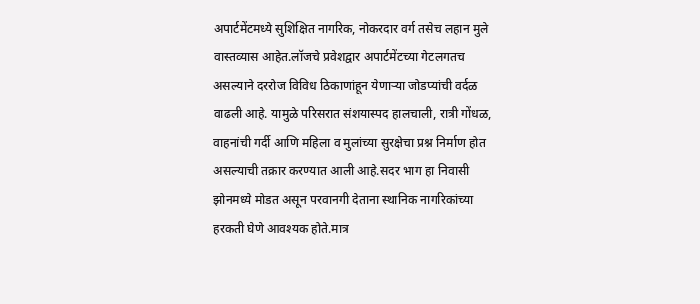अपार्टमेंटमध्ये सुशिक्षित नागरिक, नोकरदार वर्ग तसेच लहान मुले वास्तव्यास आहेत.लॉजचे प्रवेशद्वार अपार्टमेंटच्या गेटलगतच असल्याने दररोज विविध ठिकाणांहून येणाऱ्या जोडप्यांची वर्दळ वाढली आहे. यामुळे परिसरात संशयास्पद हालचाली, रात्री गोंधळ, वाहनांची गर्दी आणि महिला व मुलांच्या सुरक्षेचा प्रश्न निर्माण होत असल्याची तक्रार करण्यात आली आहे.सदर भाग हा निवासी झोनमध्ये मोडत असून परवानगी देताना स्थानिक नागरिकांच्या हरकती घेणे आवश्यक होते.मात्र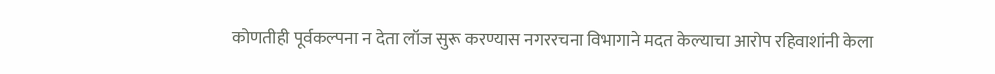कोणतीही पूर्वकल्पना न देता लॉज सुरू करण्यास नगररचना विभागाने मदत केल्याचा आरोप रहिवाशांनी केला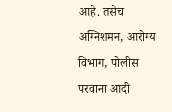आहे. तसेच अग्निशमन, आरोग्य विभाग, पोलीस परवाना आदी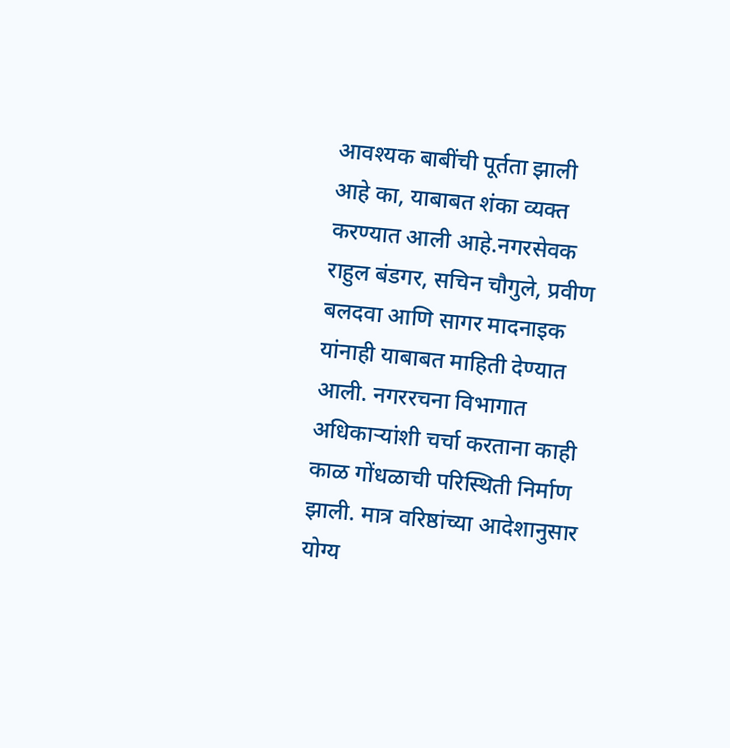आवश्यक बाबींची पूर्तता झाली आहे का, याबाबत शंका व्यक्त करण्यात आली आहे.नगरसेवक राहुल बंडगर, सचिन चौगुले, प्रवीण बलदवा आणि सागर मादनाइक यांनाही याबाबत माहिती देण्यात आली. नगररचना विभागात अधिकाऱ्यांशी चर्चा करताना काही काळ गोंधळाची परिस्थिती निर्माण झाली. मात्र वरिष्ठांच्या आदेशानुसार योग्य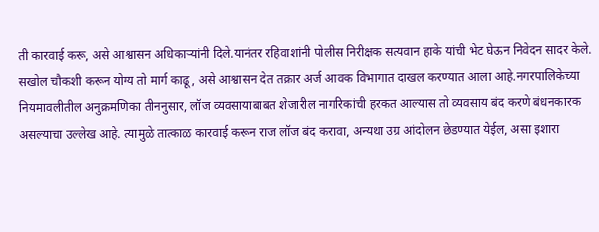ती कारवाई करू, असे आश्वासन अधिकाऱ्यांनी दिले.यानंतर रहिवाशांनी पोलीस निरीक्षक सत्यवान हाके यांची भेट घेऊन निवेदन सादर केले. सखोल चौकशी करून योग्य तो मार्ग काढू, असे आश्वासन देत तक्रार अर्ज आवक विभागात दाखल करण्यात आला आहे.नगरपालिकेच्या नियमावलीतील अनुक्रमणिका तीननुसार, लॉज व्यवसायाबाबत शेजारील नागरिकांची हरकत आल्यास तो व्यवसाय बंद करणे बंधनकारक असल्याचा उल्लेख आहे. त्यामुळे तात्काळ कारवाई करून राज लॉज बंद करावा, अन्यथा उग्र आंदोलन छेडण्यात येईल, असा इशारा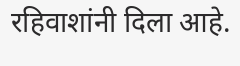रहिवाशांनी दिला आहे.